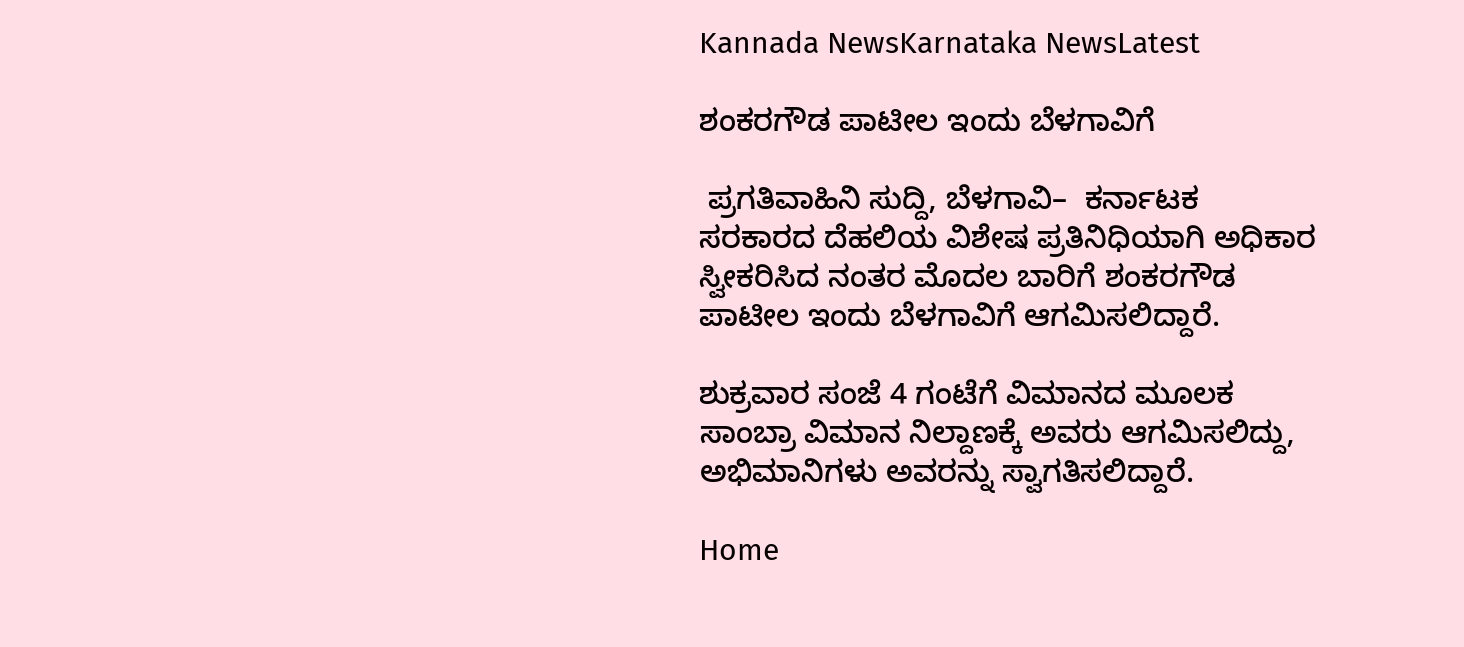Kannada NewsKarnataka NewsLatest

ಶಂಕರಗೌಡ ಪಾಟೀಲ ಇಂದು ಬೆಳಗಾವಿಗೆ

 ಪ್ರಗತಿವಾಹಿನಿ ಸುದ್ದಿ, ಬೆಳಗಾವಿ–  ಕರ್ನಾಟಕ ಸರಕಾರದ ದೆಹಲಿಯ ವಿಶೇಷ ಪ್ರತಿನಿಧಿಯಾಗಿ ಅಧಿಕಾರ ಸ್ವೀಕರಿಸಿದ ನಂತರ ಮೊದಲ ಬಾರಿಗೆ ಶಂಕರಗೌಡ ಪಾಟೀಲ ಇಂದು ಬೆಳಗಾವಿಗೆ ಆಗಮಿಸಲಿದ್ದಾರೆ.

ಶುಕ್ರವಾರ ಸಂಜೆ 4 ಗಂಟೆಗೆ ವಿಮಾನದ ಮೂಲಕ ಸಾಂಬ್ರಾ ವಿಮಾನ ನಿಲ್ದಾಣಕ್ಕೆ ಅವರು ಆಗಮಿಸಲಿದ್ದು, ಅಭಿಮಾನಿಗಳು ಅವರನ್ನು ಸ್ವಾಗತಿಸಲಿದ್ದಾರೆ.

Home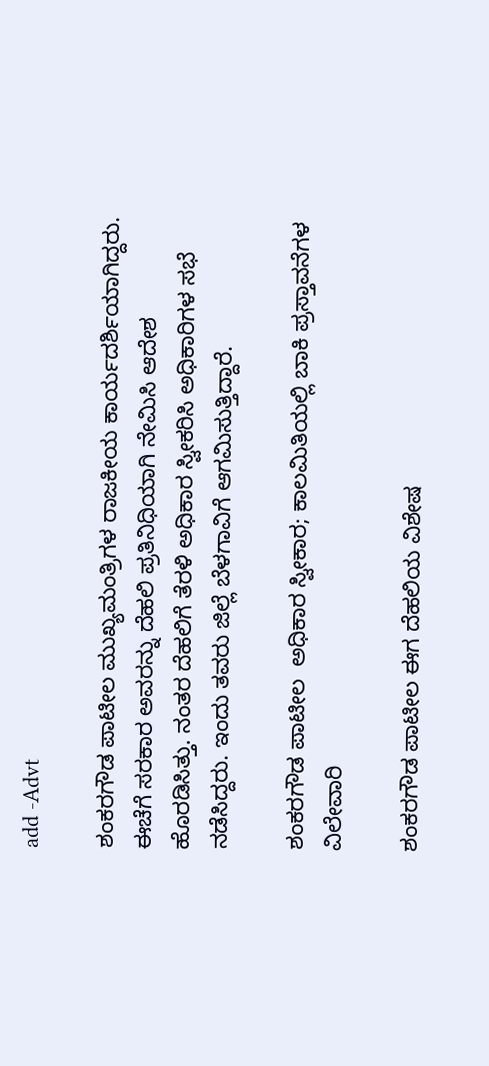add -Advt

ಶಂಕರಗೌಡ ಪಾಟೀಲ ಮುಖ್ಯಮಂತ್ರಿಗಳ ರಾಜಕೀಯ ಕಾರ್ಯದರ್ಶಿಯಾಗಿದ್ದರು. ಈಚೆಗೆ ಸರಕಾರ ಅವರನ್ನು ದೆಹಲಿ ಪ್ರತಿನಿಧಿಯಾಗಿ ನೇಮಿಸಿ ಆದೇಶ ಹೊರಡಿಸಿತ್ತು. ನಂತರ ದೆಹಲಿಗೆ ತೆರಳಿ ಅಧಿಕಾರ ಸ್ವೀಕರಿಸಿ ಅಧಿಕಾರಿಗಳ ಸಭೆ ನಡೆಸಿದ್ದರು. ಇಂದು ತವರು ಜಿಲ್ಲೆ ಬೆಳಗಾವಿಗೆ ಆಗಮಿಸುತ್ತಿದ್ದಾರೆ.

ಶಂಕರಗೌಡ ಪಾಟೀಲ  ಅಧಿಕಾರ ಸ್ವೀಕಾರ; ಕಾಲಮಿತಿಯಲ್ಲಿ ಬಾಕಿ ಪ್ರಸ್ತಾವನೆಗಳ ವಿಲೇವಾರಿ

ಶಂಕರಗೌಡ ಪಾಟೀಲ ಈಗ ದೆಹಲಿಯ ವಿಶೇಷ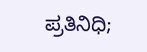ಪ್ರತಿನಿಧಿ;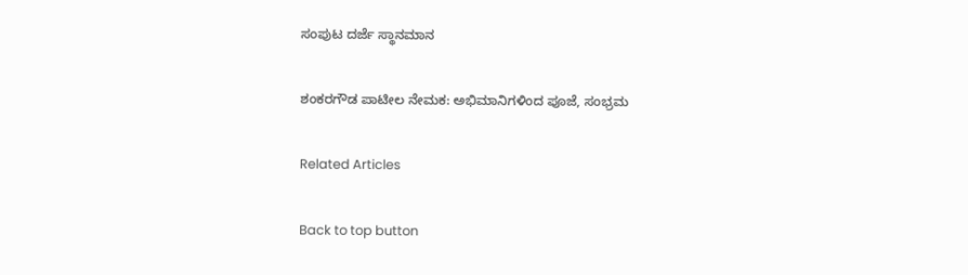ಸಂಪುಟ ದರ್ಜೆ ಸ್ಥಾನಮಾನ

ಶಂಕರಗೌಡ ಪಾಟೀಲ ನೇಮಕ: ಅಭಿಮಾನಿಗಳಿಂದ ಪೂಜೆ, ಸಂಭ್ರಮ

Related Articles

Back to top button